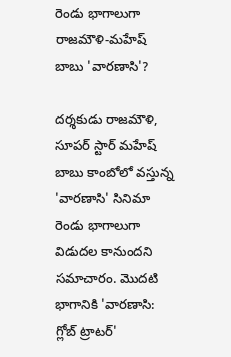రెండు భాగాలుగా రాజమౌళి-మహేష్ బాబు 'వారణాసి'?

దర్శకుడు రాజమౌళి, సూపర్ స్టార్ మహేష్ బాబు కాంబోలో వస్తున్న 'వారణాసి' సినిమా రెండు భాగాలుగా విడుదల కానుందని సమాచారం. మొదటి భాగానికి 'వారణాసి: గ్లోబ్ ట్రాటర్'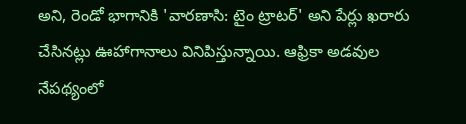అని, రెండో భాగానికి 'వారణాసి: టైం ట్రాటర్' అని పేర్లు ఖరారు చేసినట్లు ఊహాగానాలు వినిపిస్తున్నాయి. ఆఫ్రికా అడవుల నేపథ్యంలో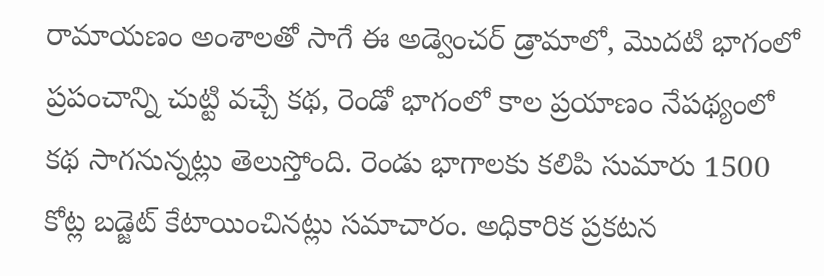రామాయణం అంశాలతో సాగే ఈ అడ్వెంచర్ డ్రామాలో, మొదటి భాగంలో ప్రపంచాన్ని చుట్టి వచ్చే కథ, రెండో భాగంలో కాల ప్రయాణం నేపథ్యంలో కథ సాగనున్నట్లు తెలుస్తోంది. రెండు భాగాలకు కలిపి సుమారు 1500 కోట్ల బడ్జెట్ కేటాయించినట్లు సమాచారం. అధికారిక ప్రకటన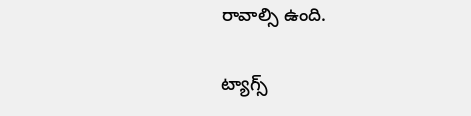రావాల్సి ఉంది.

ట్యాగ్స్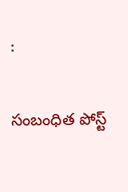:

సంబంధిత పోస్ట్